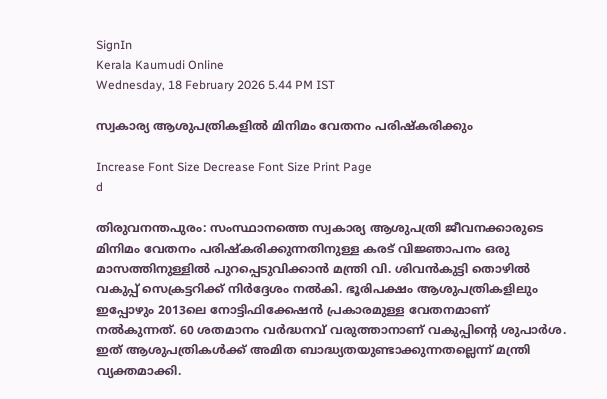SignIn
Kerala Kaumudi Online
Wednesday, 18 February 2026 5.44 PM IST

സ്വകാര്യ ആശുപത്രികളിൽ മിനിമം വേതനം പരിഷ്കരിക്കും

Increase Font Size Decrease Font Size Print Page
d

തിരുവനന്തപുരം: സംസ്ഥാനത്തെ സ്വകാര്യ ആശുപത്രി ജീവനക്കാരുടെ മിനിമം വേതനം പരിഷ്കരിക്കുന്നതിനുള്ള കരട് വിജ്ഞാപനം ഒരു മാസത്തിനുള്ളിൽ പുറപ്പെടുവിക്കാൻ മന്ത്രി വി. ശിവൻകുട്ടി തൊഴിൽ വകുപ്പ് സെക്രട്ടറിക്ക് നിർദ്ദേശം നൽകി. ഭൂരിപക്ഷം ആശുപത്രികളിലും ഇപ്പോഴും 2013ലെ നോട്ടിഫിക്കേഷൻ പ്രകാരമുള്ള വേതനമാണ് നൽകുന്നത്. 60 ശതമാനം വർദ്ധനവ് വരുത്താനാണ് വകുപ്പിന്റെ ശുപാർശ. ഇത് ആശുപത്രികൾക്ക് അമിത ബാദ്ധ്യതയുണ്ടാക്കുന്നതല്ലെന്ന് മന്ത്രി വ്യക്തമാക്കി.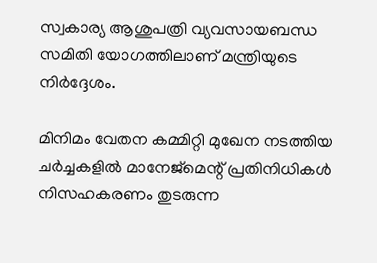സ്വകാര്യ ആശുപത്രി വ്യവസായബന്ധ സമിതി യോഗത്തിലാണ് മന്ത്രിയുടെ നിർദ്ദേശം.

മിനിമം വേതന കമ്മിറ്റി മുഖേന നടത്തിയ ചർച്ചകളിൽ മാനേജ്‌മെന്റ് പ്രതിനിധികൾ നിസഹകരണം തുടരുന്ന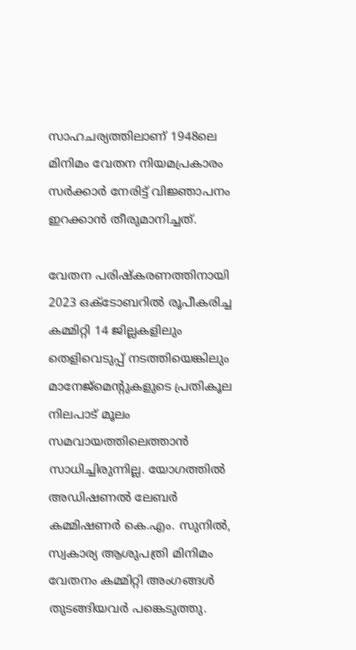സാഹചര്യത്തിലാണ് 1948ലെ മിനിമം വേതന നിയമപ്രകാരം സർക്കാർ നേരിട്ട് വിജ്ഞാപനം ഇറക്കാൻ തീരുമാനിച്ചത്.

വേതന പരിഷ്കരണത്തിനായി 2023 ഒക്ടോബറിൽ രൂപീകരിച്ച കമ്മിറ്റി 14 ജില്ലകളിലും തെളിവെടുപ്പ് നടത്തിയെങ്കിലും മാനേജ്‌മെന്റുകളുടെ പ്രതികൂല നിലപാട് മൂലം സമവായത്തിലെത്താൻ സാധിച്ചിരുന്നില്ല. യോഗത്തിൽ അഡിഷണൽ ലേബർ കമ്മിഷണർ കെ.എം. സുനിൽ, സ്വകാര്യ ആശുപത്രി മിനിമം വേതനം കമ്മിറ്റി അംഗങ്ങൾ തുടങ്ങിയവർ പങ്കെടുത്തു.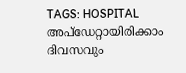TAGS: HOSPITAL
അപ്ഡേറ്റായിരിക്കാം ദിവസവും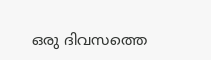ഒരു ദിവസത്തെ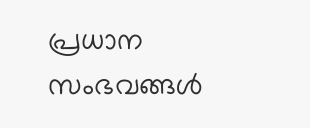പ്രധാന സംഭവങ്ങൾ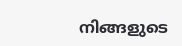നിങ്ങളുടെ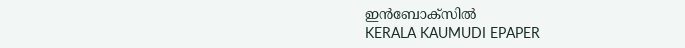ഇൻബോക്സിൽ
KERALA KAUMUDI EPAPER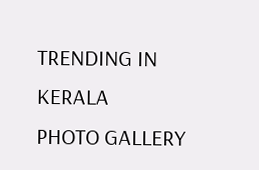TRENDING IN KERALA
PHOTO GALLERY